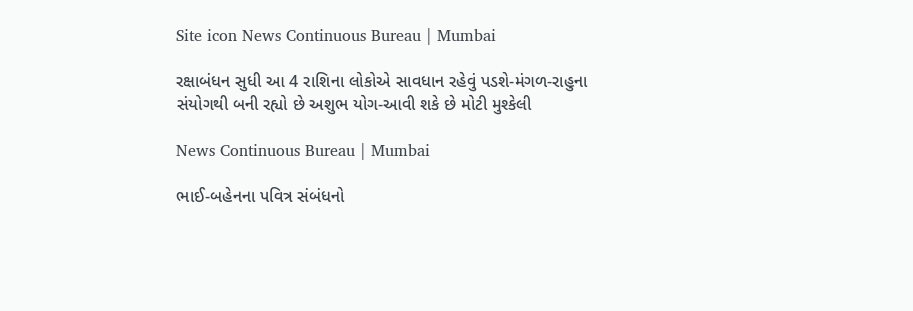Site icon News Continuous Bureau | Mumbai

રક્ષાબંધન સુધી આ 4 રાશિના લોકોએ સાવધાન રહેવું પડશે-મંગળ-રાહુના સંયોગથી બની રહ્યો છે અશુભ યોગ-આવી શકે છે મોટી મુશ્કેલી

News Continuous Bureau | Mumbai

ભાઈ-બહેનના પવિત્ર સંબંધનો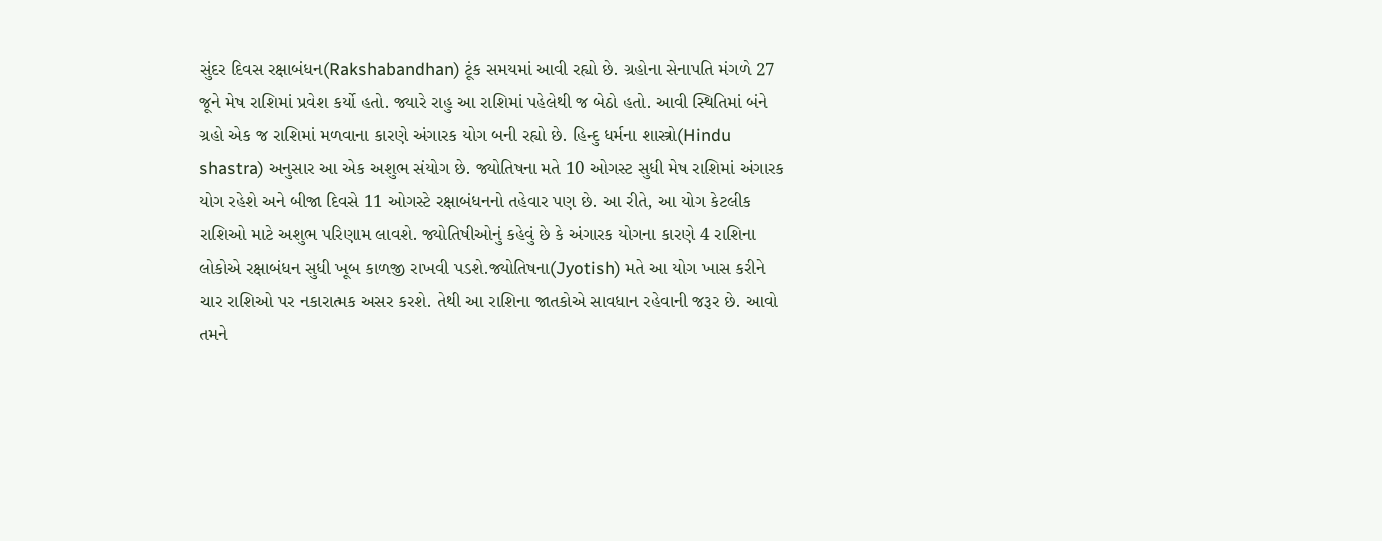સુંદર દિવસ રક્ષાબંધન(Rakshabandhan) ટૂંક સમયમાં આવી રહ્યો છે. ગ્રહોના સેનાપતિ મંગળે 27 જૂને મેષ રાશિમાં પ્રવેશ કર્યો હતો. જ્યારે રાહુ આ રાશિમાં પહેલેથી જ બેઠો હતો. આવી સ્થિતિમાં બંને ગ્રહો એક જ રાશિમાં મળવાના કારણે અંગારક યોગ બની રહ્યો છે. હિન્દુ ધર્મના શાસ્ત્રો(Hindu shastra) અનુસાર આ એક અશુભ સંયોગ છે. જ્યોતિષના મતે 10 ઓગસ્ટ સુધી મેષ રાશિમાં અંગારક યોગ રહેશે અને બીજા દિવસે 11 ઓગસ્ટે રક્ષાબંધનનો તહેવાર પણ છે. આ રીતે, આ યોગ કેટલીક રાશિઓ માટે અશુભ પરિણામ લાવશે. જ્યોતિષીઓનું કહેવું છે કે અંગારક યોગના કારણે 4 રાશિના લોકોએ રક્ષાબંધન સુધી ખૂબ કાળજી રાખવી પડશે.જ્યોતિષના(Jyotish) મતે આ યોગ ખાસ કરીને ચાર રાશિઓ પર નકારાત્મક અસર કરશે. તેથી આ રાશિના જાતકોએ સાવધાન રહેવાની જરૂર છે. આવો તમને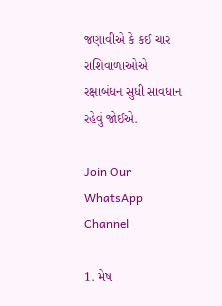જણાવીએ કે કઈ ચાર રાશિવાળાઓએ રક્ષાબંધન સુધી સાવધાન રહેવું જોઈએ.

Join Our WhatsApp Channel

1. મેષ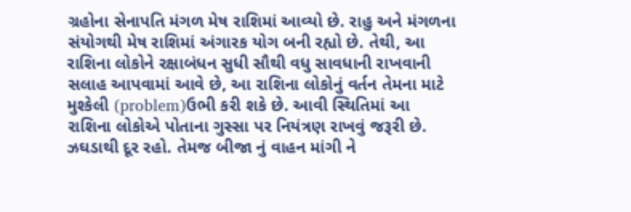ગ્રહોના સેનાપતિ મંગળ મેષ રાશિમાં આવ્યો છે. રાહુ અને મંગળના સંયોગથી મેષ રાશિમાં અંગારક યોગ બની રહ્યો છે. તેથી, આ રાશિના લોકોને રક્ષાબંધન સુધી સૌથી વધુ સાવધાની રાખવાની સલાહ આપવામાં આવે છે, આ રાશિના લોકોનું વર્તન તેમના માટે મુશ્કેલી (problem)ઉભી કરી શકે છે. આવી સ્થિતિમાં આ રાશિના લોકોએ પોતાના ગુસ્સા પર નિયંત્રણ રાખવું જરૂરી છે. ઝઘડાથી દૂર રહો. તેમજ બીજા નું વાહન માંગી ને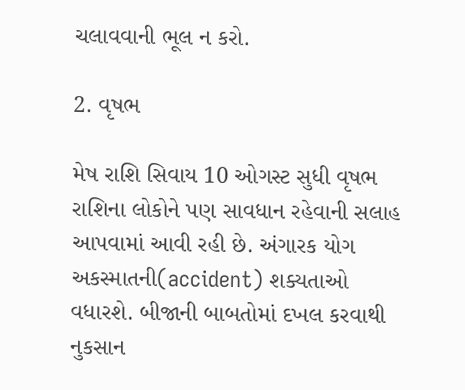ચલાવવાની ભૂલ ન કરો.

2. વૃષભ

મેષ રાશિ સિવાય 10 ઓગસ્ટ સુધી વૃષભ રાશિના લોકોને પણ સાવધાન રહેવાની સલાહ આપવામાં આવી રહી છે. અંગારક યોગ અકસ્માતની(accident) શક્યતાઓ વધારશે. બીજાની બાબતોમાં દખલ કરવાથી નુકસાન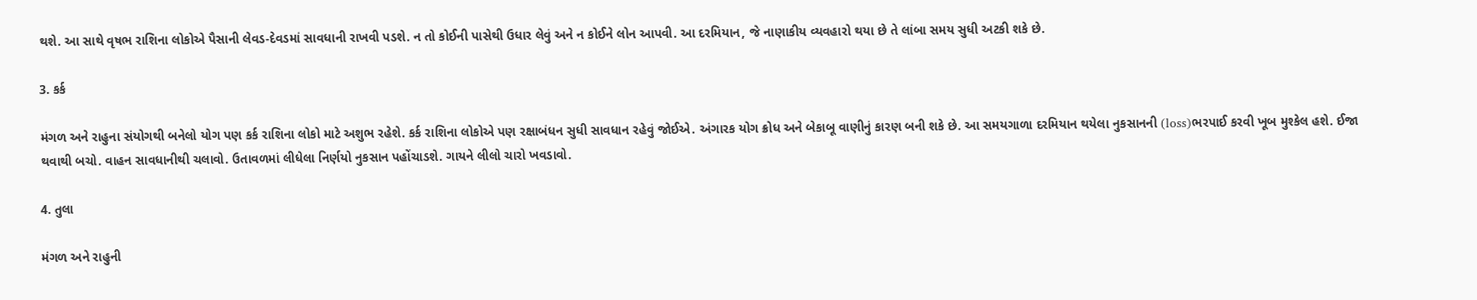થશે. આ સાથે વૃષભ રાશિના લોકોએ પૈસાની લેવડ-દેવડમાં સાવધાની રાખવી પડશે. ન તો કોઈની પાસેથી ઉધાર લેવું અને ન કોઈને લોન આપવી. આ દરમિયાન, જે નાણાકીય વ્યવહારો થયા છે તે લાંબા સમય સુધી અટકી શકે છે.

3. કર્ક

મંગળ અને રાહુના સંયોગથી બનેલો યોગ પણ કર્ક રાશિના લોકો માટે અશુભ રહેશે. કર્ક રાશિના લોકોએ પણ રક્ષાબંધન સુધી સાવધાન રહેવું જોઈએ. અંગારક યોગ ક્રોધ અને બેકાબૂ વાણીનું કારણ બની શકે છે. આ સમયગાળા દરમિયાન થયેલા નુકસાનની (loss)ભરપાઈ કરવી ખૂબ મુશ્કેલ હશે. ઈજા થવાથી બચો. વાહન સાવધાનીથી ચલાવો. ઉતાવળમાં લીધેલા નિર્ણયો નુકસાન પહોંચાડશે. ગાયને લીલો ચારો ખવડાવો.

4. તુલા

મંગળ અને રાહુની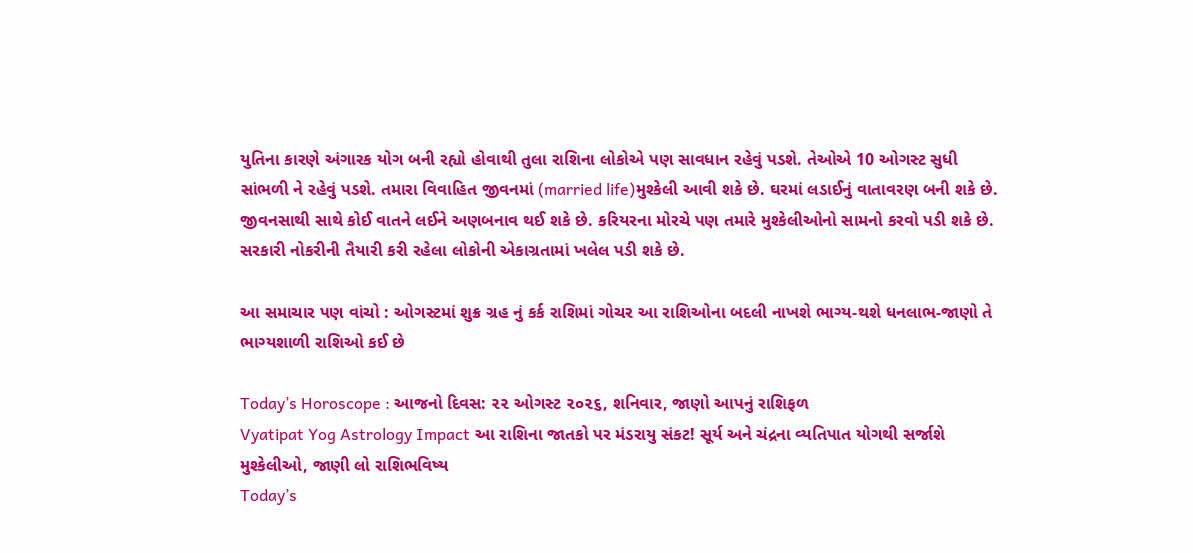યુતિના કારણે અંગારક યોગ બની રહ્યો હોવાથી તુલા રાશિના લોકોએ પણ સાવધાન રહેવું પડશે. તેઓએ 10 ઓગસ્ટ સુધી સાંભળી ને રહેવું પડશે. તમારા વિવાહિત જીવનમાં (married life)મુશ્કેલી આવી શકે છે. ઘરમાં લડાઈનું વાતાવરણ બની શકે છે. જીવનસાથી સાથે કોઈ વાતને લઈને અણબનાવ થઈ શકે છે. કરિયરના મોરચે પણ તમારે મુશ્કેલીઓનો સામનો કરવો પડી શકે છે. સરકારી નોકરીની તૈયારી કરી રહેલા લોકોની એકાગ્રતામાં ખલેલ પડી શકે છે.

આ સમાચાર પણ વાંચો : ઓગસ્ટમાં શુક્ર ગ્રહ નું કર્ક રાશિમાં ગોચર આ રાશિઓના બદલી નાખશે ભાગ્ય-થશે ધનલાભ-જાણો તે ભાગ્યશાળી રાશિઓ કઈ છે

Today’s Horoscope : આજનો દિવસ: ૨૨ ઓગસ્ટ ૨૦૨૬, શનિવાર, જાણો આપનું રાશિફળ
Vyatipat Yog Astrology Impact આ રાશિના જાતકો પર મંડરાયુ સંકટ! સૂર્ય અને ચંદ્રના વ્યતિપાત યોગથી સર્જાશે મુશ્કેલીઓ, જાણી લો રાશિભવિષ્ય
Today’s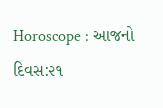Horoscope : આજનો દિવસ:૨૧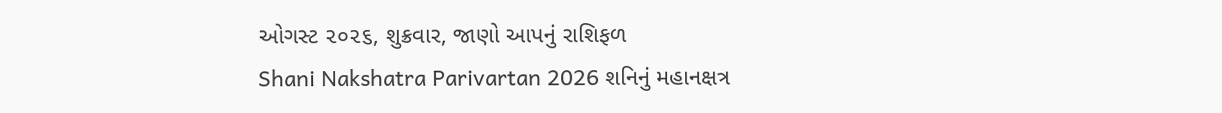ઓગસ્ટ ૨૦૨૬, શુક્રવાર, જાણો આપનું રાશિફળ
Shani Nakshatra Parivartan 2026 શનિનું મહાનક્ષત્ર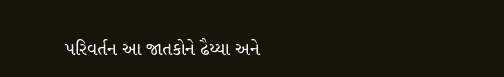પરિવર્તન આ જાતકોને ઢૈય્યા અને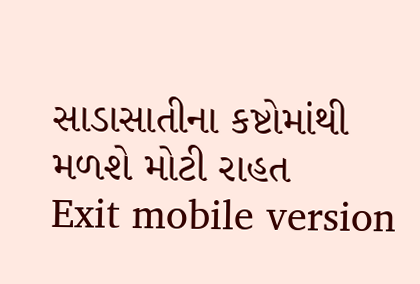સાડાસાતીના કષ્ટોમાંથી મળશે મોટી રાહત
Exit mobile version